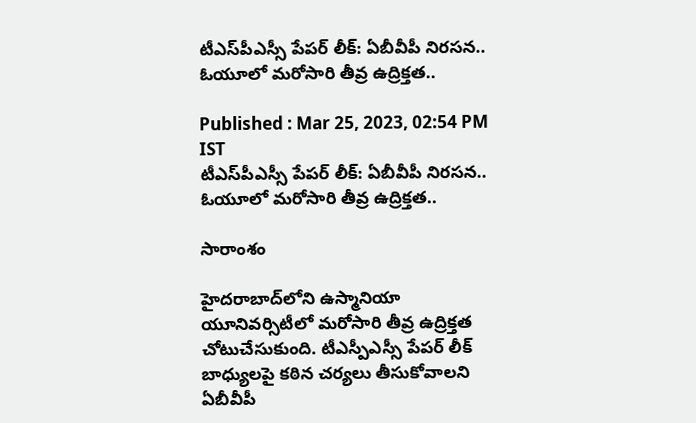టీఎస్‌పీఎస్సీ పేపర్ లీక్: ఏబీవీపీ నిరసన.. ఓయూలో మరోసారి తీవ్ర ఉద్రిక్తత..

Published : Mar 25, 2023, 02:54 PM IST
టీఎస్‌పీఎస్సీ పేపర్ లీక్: ఏబీవీపీ నిరసన.. ఓయూలో మరోసారి తీవ్ర ఉద్రిక్తత..

సారాంశం

హైదరాబాద్‌లోని ఉస్మానియా యూనివర్సిటీలో మరోసారి తీవ్ర ఉద్రిక్తత చోటుచేసుకుంది. టీఎస్పీఎస్సీ పేపర్ లీక్ బాధ్యులపై కఠిన చర్యలు తీసుకోవాలని ఏబీవీపీ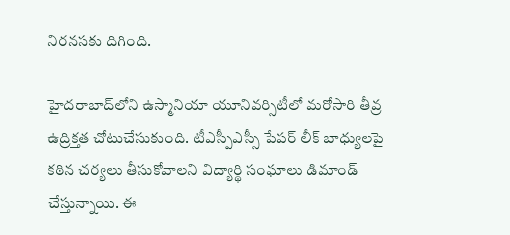నిరనసకు దిగింది.

హైదరాబాద్‌లోని ఉస్మానియా యూనివర్సిటీలో మరోసారి తీవ్ర ఉద్రిక్తత చోటుచేసుకుంది. టీఎస్పీఎస్సీ పేపర్ లీక్ బాధ్యులపై కఠిన చర్యలు తీసుకోవాలని విద్యార్థి సంఘాలు డిమాండ్ చేస్తున్నాయి. ఈ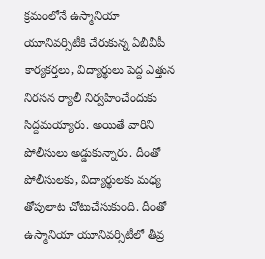క్రమంలోనే ఉస్మానియా యూనివర్సిటీకి చేరుకున్న ఏబీవీపీ కార్యకర్తలు, విద్యార్థులు పెద్ద ఎత్తున నిరసన ర్యాలీ నిర్వహించేందుకు సిద్దమయ్యారు. అయితే వారిని పోలీసులు అడ్డుకున్నారు. దీంతో పోలీసులకు, విద్యార్థులకు మధ్య తోపులాట చోటుచేసుకుంది. దీంతో ఉస్మానియా యూనివర్సిటీలో తీవ్ర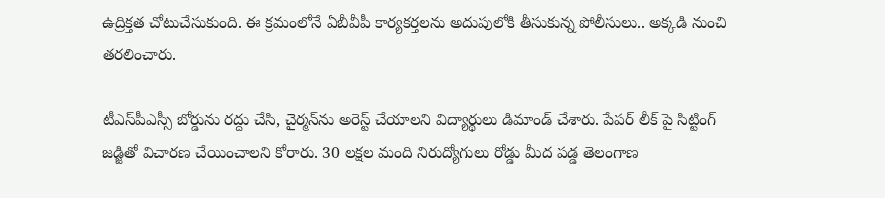ఉద్రిక్తత చోటుచేసుకుంది. ఈ క్రమంలోనే ఏబీవీపీ కార్యకర్తలను అదుపులోకి తీసుకున్న పోలీసులు.. అక్కడి నుంచి తరలించారు.

టీఎస్‌పీఎస్సీ బోర్డును రద్దు చేసి, చైర్మన్‌ను అరెస్ట్ చేయాలని విద్యార్థులు డిమాండ్ చేశారు. పేపర్ లీక్ పై సిట్టింగ్ జడ్జితో విచారణ చేయించాలని కోరారు. 30 లక్షల మంది నిరుద్యోగులు రోడ్డు మీద పడ్డ తెలంగాణ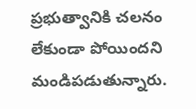ప్రభుత్వానికి చలనం లేకుండా పోయిందని మండిపడుతున్నారు.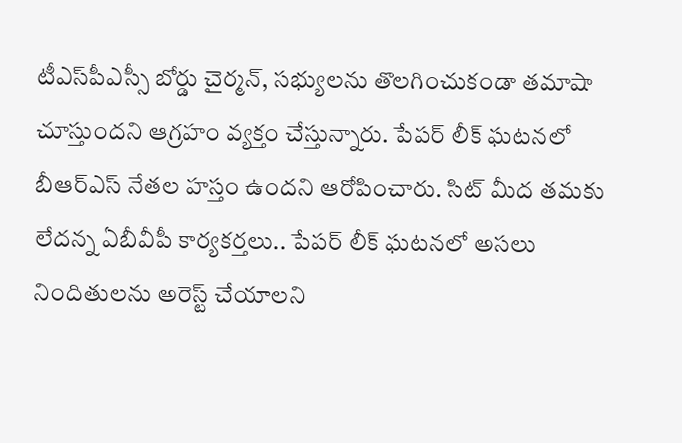టీఎస్‌పీఎస్సీ బోర్డు చైర్మన్, సభ్యులను తొలగించుకండా తమాషా చూస్తుందని ఆగ్రహం వ్యక్తం చేస్తున్నారు. పేపర్ లీక్ ఘటనలో బీఆర్ఎస్ నేతల హస్తం ఉందని ఆరోపించారు. సిట్ మీద తమకు లేదన్న ఏబీవీపీ కార్యకర్తలు.. పేపర్ లీక్ ఘటనలో అసలు నిందితులను అరెస్ట్ చేయాలని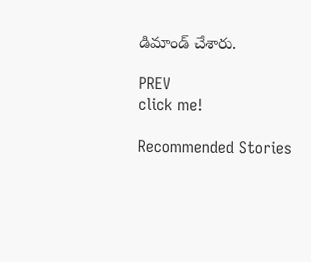డిమాండ్ చేశారు.

PREV
click me!

Recommended Stories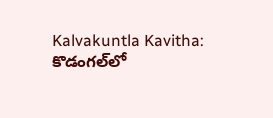Kalvakuntla Kavitha: కొడంగల్‌లో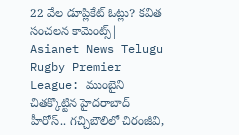22 వేల డూప్లికేట్ ఓట్లు? కవిత సంచలన కామెంట్స్| Asianet News Telugu
Rugby Premier League: ముంబైని చితక్కొట్టిన హైదరాబాద్ హీరోస్.. గచ్చిబౌలిలో చిరంజీవి,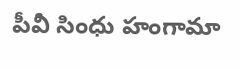పీవీ సింధు హంగామా